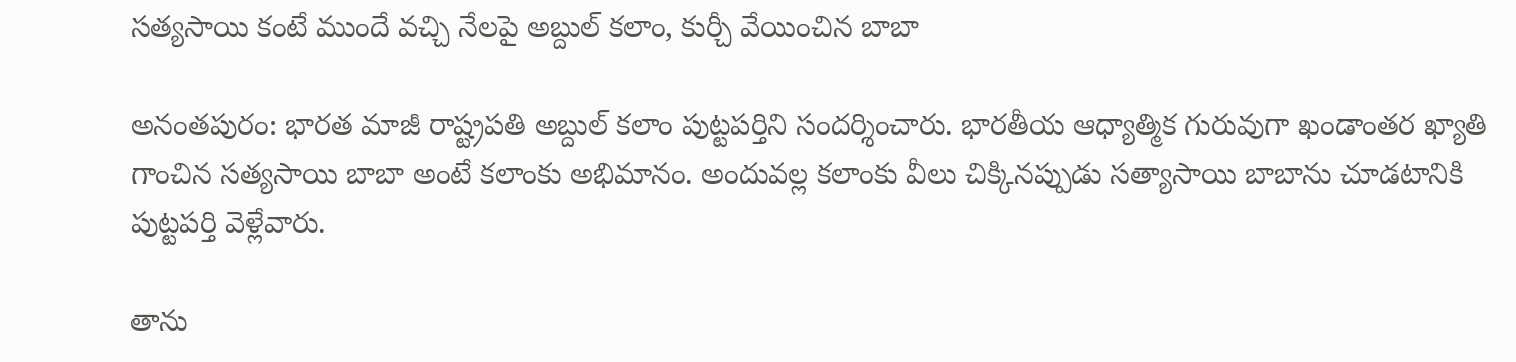సత్యసాయి కంటే ముందే వచ్చి నేలపై అబ్దుల్ కలాం, కుర్చీ వేయించిన బాబా

అనంతపురం: భారత మాజీ రాష్ట్రపతి అబ్దుల్ కలాం పుట్టపర్తిని సందర్శించారు. భారతీయ ఆధ్యాత్మిక గురువుగా ఖండాంతర ఖ్యాతి గాంచిన సత్యసాయి బాబా అంటే కలాంకు అభిమానం. అందువల్ల కలాంకు వీలు చిక్కినప్పుడు సత్యాసాయి బాబాను చూడటానికి పుట్టపర్తి వెళ్లేవారు.

తాను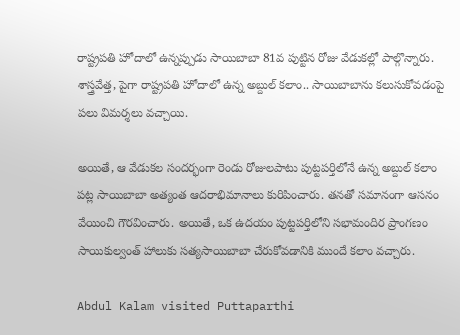రాష్ట్రపతి హోదాలో ఉన్నప్పుడు సాయిబాబా 81వ పుట్టిన రోజు వేడుకల్లో పాల్గొన్నారు. శాస్త్రవేత్త, పైగా రాష్ట్రపతి హోదాలో ఉన్న అబ్దుల్ కలాం.. సాయిబాబాను కలుసుకోవడంపై పలు విమర్శలు వచ్చాయి.

అయితే, ఆ వేడుకల సందర్భంగా రెండు రోజులపాటు పుట్టపర్తిలోనే ఉన్న అబ్దుల్ కలాం పట్ల సాయిబాబా అత్యంత ఆదరాభిమానాలు కురిపించారు. తనతో సమానంగా ఆసనం వేయించి గౌరవించారు. అయితే, ఒక ఉదయం పుట్టపర్తిలోని సభామందిర ప్రాంగణం సాయికుల్వంత్ హాలుకు సత్యసాయిబాబా చేరుకోవడానికి ముందే కలాం వచ్చారు.

Abdul Kalam visited Puttaparthi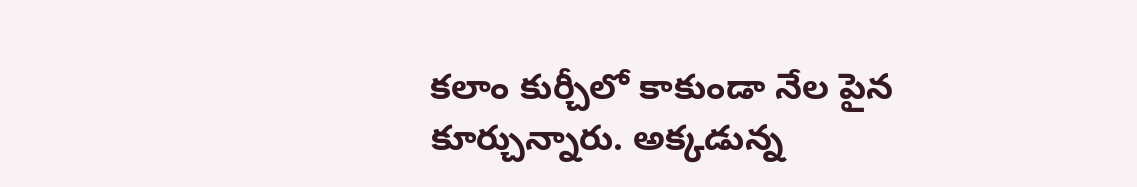కలాం కుర్చీలో కాకుండా నేల పైన కూర్చున్నారు. అక్కడున్న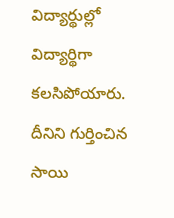విద్యార్థుల్లో విద్యార్థిగా కలసిపోయారు. దీనిని గుర్తించిన సాయి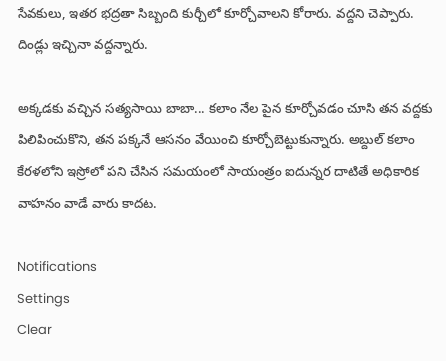సేవకులు, ఇతర భద్రతా సిబ్బంది కుర్చీలో కూర్చోవాలని కోరారు. వద్దని చెప్పారు. దిండ్లు ఇచ్చినా వద్దన్నారు.

అక్కడకు వచ్చిన సత్యసాయి బాబా... కలాం నేల పైన కూర్చోవడం చూసి తన వద్దకు పిలిపించుకొని, తన పక్కనే ఆసనం వేయించి కూర్చోబెట్టుకున్నారు. అబ్దుల్ కలాం కేరళలోని ఇస్రోలో పని చేసిన సమయంలో సాయంత్రం ఐదున్నర దాటితే అధికారిక వాహనం వాడే వారు కాదట.

Notifications
Settings
Clear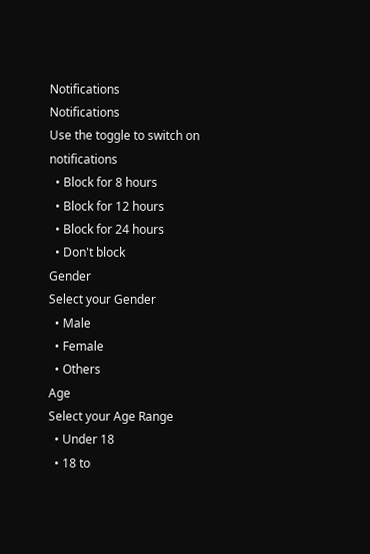Notifications
Notifications
Use the toggle to switch on notifications
  • Block for 8 hours
  • Block for 12 hours
  • Block for 24 hours
  • Don't block
Gender
Select your Gender
  • Male
  • Female
  • Others
Age
Select your Age Range
  • Under 18
  • 18 to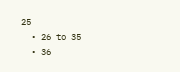25
  • 26 to 35
  • 36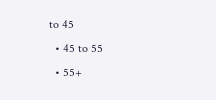to 45
  • 45 to 55
  • 55+